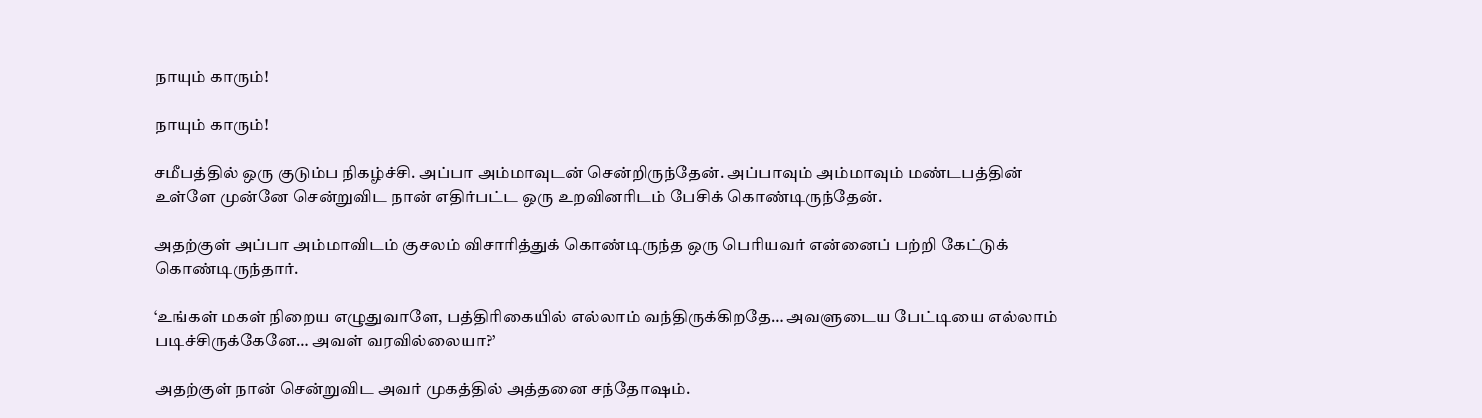நாயும் காரும்!

நாயும் காரும்!

சமீபத்தில் ஒரு குடும்ப நிகழ்ச்சி. அப்பா அம்மாவுடன் சென்றிருந்தேன். அப்பாவும் அம்மாவும் மண்டபத்தின் உள்ளே முன்னே சென்றுவிட நான் எதிர்பட்ட ஒரு உறவினரிடம் பேசிக் கொண்டிருந்தேன்.

அதற்குள் அப்பா அம்மாவிடம் குசலம் விசாரித்துக் கொண்டிருந்த ஒரு பெரியவர் என்னைப் பற்றி கேட்டுக் கொண்டிருந்தார்.

‘உங்கள் மகள் நிறைய எழுதுவாளே, பத்திரிகையில் எல்லாம் வந்திருக்கிறதே… அவளுடைய பேட்டியை எல்லாம் படிச்சிருக்கேனே… அவள் வரவில்லையா?’

அதற்குள் நான் சென்றுவிட அவர் முகத்தில் அத்தனை சந்தோஷம்.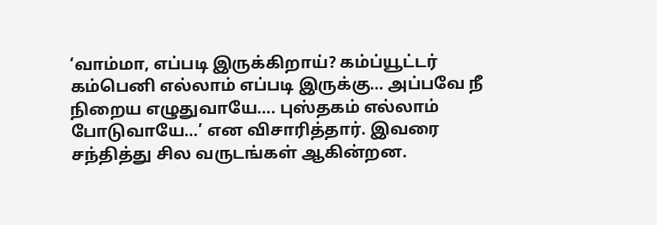‘வாம்மா, எப்படி இருக்கிறாய்? கம்ப்யூட்டர் கம்பெனி எல்லாம் எப்படி இருக்கு… அப்பவே நீ நிறைய எழுதுவாயே…. புஸ்தகம் எல்லாம் போடுவாயே…’ என விசாரித்தார். இவரை சந்தித்து சில வருடங்கள் ஆகின்றன.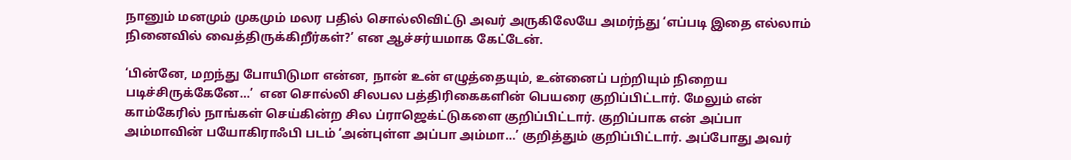நானும் மனமும் முகமும் மலர பதில் சொல்லிவிட்டு அவர் அருகிலேயே அமர்ந்து ‘எப்படி இதை எல்லாம் நினைவில் வைத்திருக்கிறீர்கள்?’ என ஆச்சர்யமாக கேட்டேன்.

‘பின்னே, மறந்து போயிடுமா என்ன, நான் உன் எழுத்தையும், உன்னைப் பற்றியும் நிறைய படிச்சிருக்கேனே…’  என சொல்லி சிலபல பத்திரிகைகளின் பெயரை குறிப்பிட்டார். மேலும் என் காம்கேரில் நாங்கள் செய்கின்ற சில ப்ராஜெக்ட்டுகளை குறிப்பிட்டார். குறிப்பாக என் அப்பா அம்மாவின் பயோகிராஃபி படம் ‘அன்புள்ள அப்பா அம்மா…’ குறித்தும் குறிப்பிட்டார். அப்போது அவர்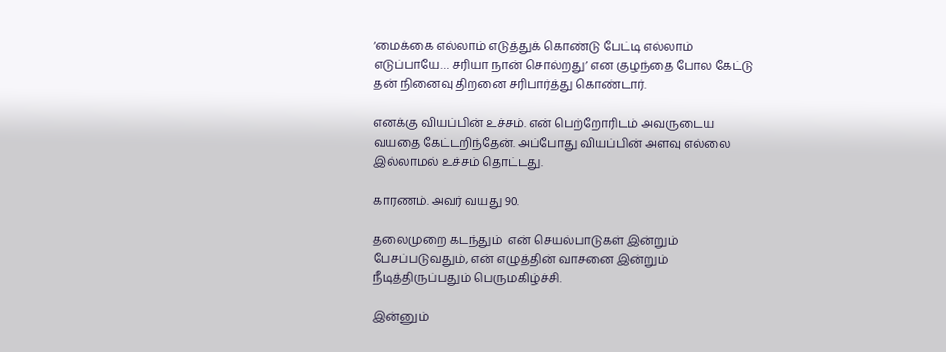‘மைக்கை எல்லாம் எடுத்துக் கொண்டு பேட்டி எல்லாம் எடுப்பாயே… சரியா நான் சொல்றது’ என குழந்தை போல கேட்டு தன் நினைவு திறனை சரிபார்த்து கொண்டார்.

எனக்கு வியப்பின் உச்சம். என் பெற்றோரிடம் அவருடைய வயதை கேட்டறிந்தேன். அப்போது வியப்பின் அளவு எல்லை இல்லாமல் உச்சம் தொட்டது.

காரணம். அவர் வயது 90.

தலைமுறை கடந்தும்  என் செயல்பாடுகள் இன்றும் பேசப்படுவதும், என் எழுத்தின் வாசனை இன்றும் நீடித்திருப்பதும் பெருமகிழ்ச்சி.

இன்னும்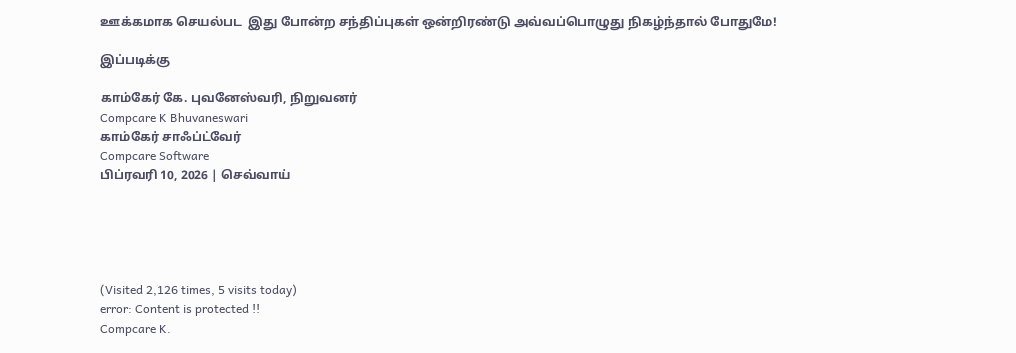ஊக்கமாக செயல்பட  இது போன்ற சந்திப்புகள் ஒன்றிரண்டு அவ்வப்பொழுது நிகழ்ந்தால் போதுமே!

இப்படிக்கு

காம்கேர் கே. புவனேஸ்வரி, நிறுவனர்
Compcare K Bhuvaneswari
காம்கேர் சாஃப்ட்வேர்
Compcare Software
பிப்ரவரி 10, 2026 | செவ்வாய்





(Visited 2,126 times, 5 visits today)
error: Content is protected !!
Compcare K.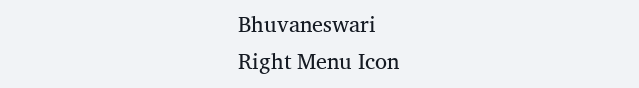Bhuvaneswari
Right Menu Icon